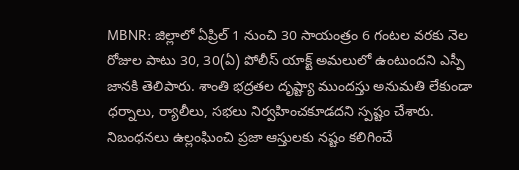MBNR: జిల్లాలో ఏప్రిల్ 1 నుంచి 30 సాయంత్రం 6 గంటల వరకు నెల రోజుల పాటు 30, 30(ఏ) పోలీస్ యాక్ట్ అమలులో ఉంటుందని ఎస్పీ జానకి తెలిపారు. శాంతి భద్రతల దృష్ట్యా ముందస్తు అనుమతి లేకుండా ధర్నాలు, ర్యాలీలు, సభలు నిర్వహించకూడదని స్పష్టం చేశారు. నిబంధనలు ఉల్లంఘించి ప్రజా ఆస్తులకు నష్టం కలిగించే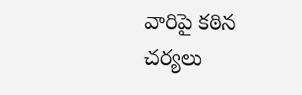వారిపై కఠిన చర్యలు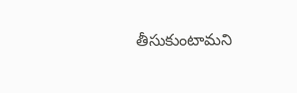తీసుకుంటామని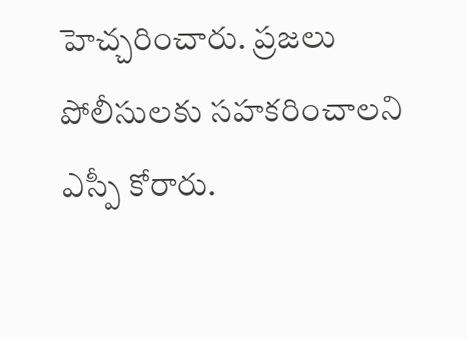హెచ్చరించారు. ప్రజలు పోలీసులకు సహకరించాలని ఎస్పీ కోరారు.